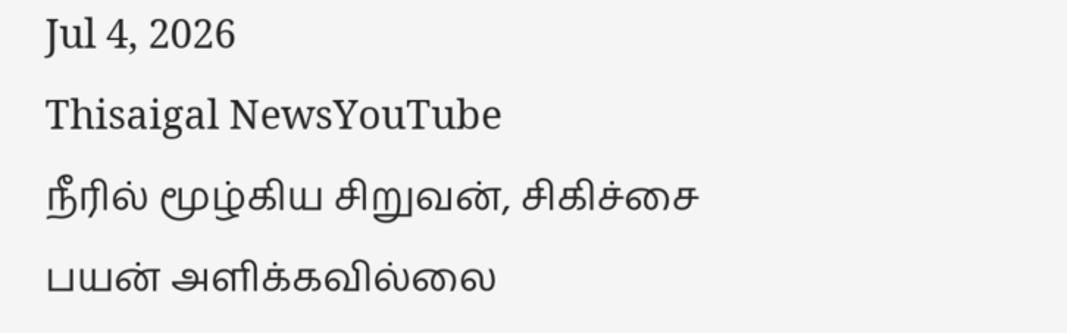Jul 4, 2026
Thisaigal NewsYouTube
நீரில் மூழ்கிய சிறுவன், சிகிச்சை பயன் அளிக்கவில்லை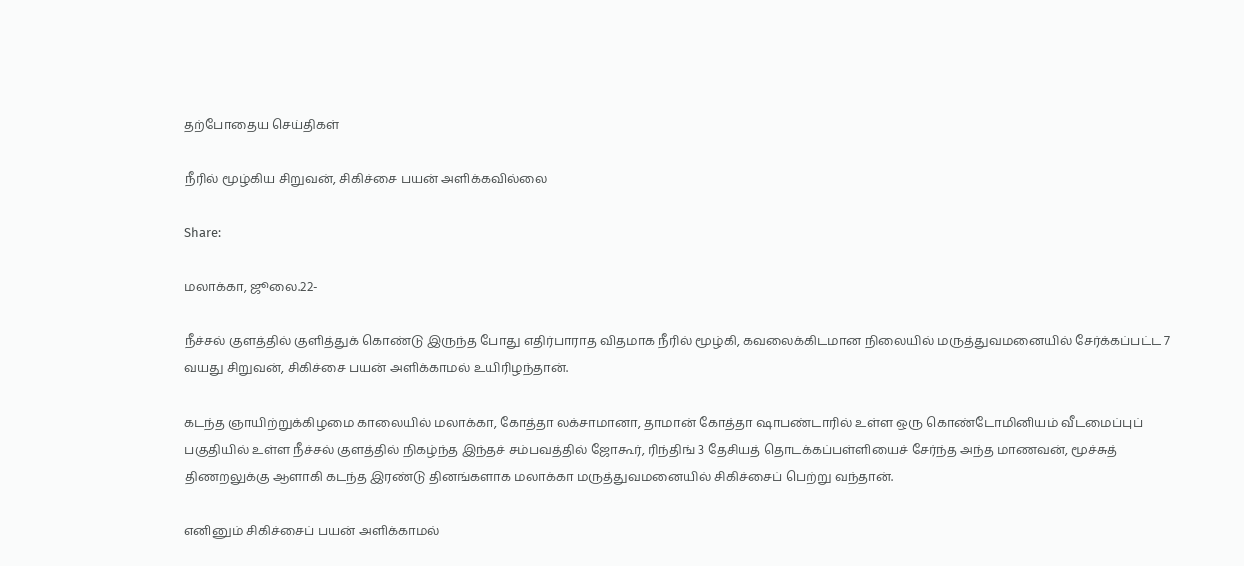தற்போதைய செய்திகள்

நீரில் மூழ்கிய சிறுவன், சிகிச்சை பயன் அளிக்கவில்லை

Share:

மலாக்கா, ஜூலை.22-

நீச்சல் குளத்தில் குளித்துக் கொண்டு இருந்த போது எதிர்பாராத விதமாக நீரில் மூழ்கி, கவலைக்கிடமான நிலையில் மருத்துவமனையில் சேர்க்கப்பட்ட 7 வயது சிறுவன், சிகிச்சை பயன் அளிக்காமல் உயிரிழந்தான்.

கடந்த ஞாயிற்றுக்கிழமை காலையில் மலாக்கா, கோத்தா லக்சாமானா, தாமான் கோத்தா ஷாபண்டாரில் உள்ள ஒரு கொண்டோமினியம் வீடமைப்புப் பகுதியில் உள்ள நீச்சல் குளத்தில் நிகழ்ந்த இந்தச் சம்பவத்தில் ஜோகூர், ரிந்திங் 3 தேசியத் தொடக்கப்பள்ளியைச் சேர்ந்த அந்த மாணவன், மூச்சுத் திணறலுக்கு ஆளாகி கடந்த இரண்டு தினங்களாக மலாக்கா மருத்துவமனையில் சிகிச்சைப் பெற்று வந்தான்.

எனினும் சிகிச்சைப் பயன் அளிக்காமல்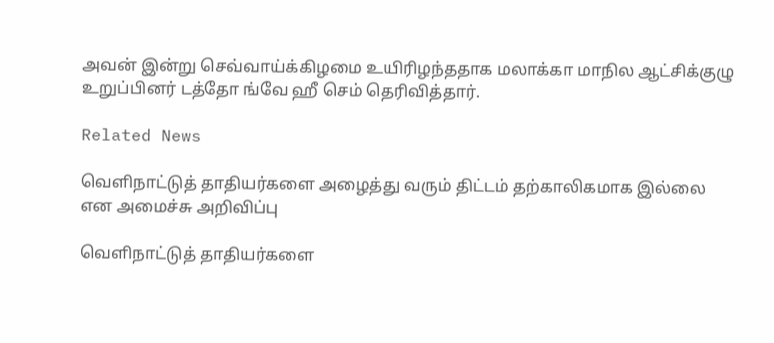அவன் இன்று செவ்வாய்க்கிழமை உயிரிழந்ததாக மலாக்கா மாநில ஆட்சிக்குழு உறுப்பினர் டத்தோ ங்வே ஹீ செம் தெரிவித்தார்.

Related News

வெளிநாட்டுத் தாதியர்களை அழைத்து வரும் திட்டம் தற்காலிகமாக இல்லை என அமைச்சு அறிவிப்பு

வெளிநாட்டுத் தாதியர்களை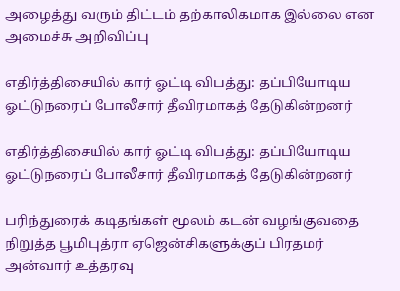அழைத்து வரும் திட்டம் தற்காலிகமாக இல்லை என அமைச்சு அறிவிப்பு

எதிர்த்திசையில் கார் ஓட்டி விபத்து: தப்பியோடிய ஓட்டுநரைப் போலீசார் தீவிரமாகத் தேடுகின்றனர்

எதிர்த்திசையில் கார் ஓட்டி விபத்து: தப்பியோடிய ஓட்டுநரைப் போலீசார் தீவிரமாகத் தேடுகின்றனர்

பரிந்துரைக் கடிதங்கள் மூலம் கடன் வழங்குவதை நிறுத்த பூமிபுத்ரா ஏஜென்சிகளுக்குப் பிரதமர் அன்வார் உத்தரவு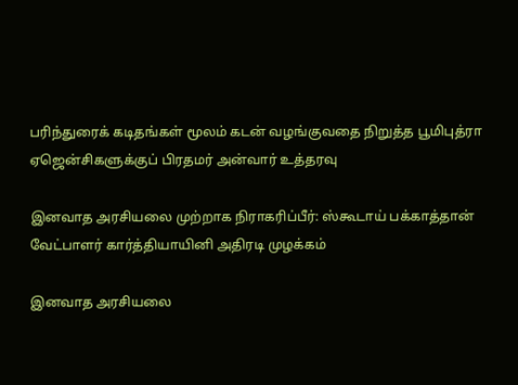பரிந்துரைக் கடிதங்கள் மூலம் கடன் வழங்குவதை நிறுத்த பூமிபுத்ரா ஏஜென்சிகளுக்குப் பிரதமர் அன்வார் உத்தரவு

இனவாத அரசியலை முற்றாக நிராகரிப்பீர்: ஸ்கூடாய் பக்காத்தான் வேட்பாளர் கார்த்தியாயினி அதிரடி முழக்கம்

இனவாத அரசியலை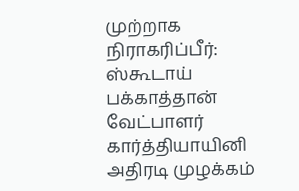முற்றாக நிராகரிப்பீர்: ஸ்கூடாய் பக்காத்தான் வேட்பாளர் கார்த்தியாயினி அதிரடி முழக்கம்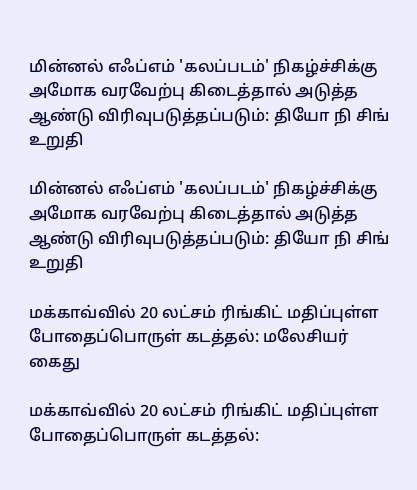மின்னல் எஃப்எம் 'கலப்படம்' நிகழ்ச்சிக்கு அமோக வரவேற்பு கிடைத்தால் அடுத்த ஆண்டு விரிவுபடுத்தப்படும்: தியோ நி சிங் உறுதி

மின்னல் எஃப்எம் 'கலப்படம்' நிகழ்ச்சிக்கு அமோக வரவேற்பு கிடைத்தால் அடுத்த ஆண்டு விரிவுபடுத்தப்படும்: தியோ நி சிங் உறுதி

மக்காவ்வில் 20 லட்சம் ரிங்கிட் மதிப்புள்ள போதைப்பொருள் கடத்தல்: மலேசியர் கைது

மக்காவ்வில் 20 லட்சம் ரிங்கிட் மதிப்புள்ள போதைப்பொருள் கடத்தல்: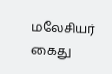மலேசியர் கைது